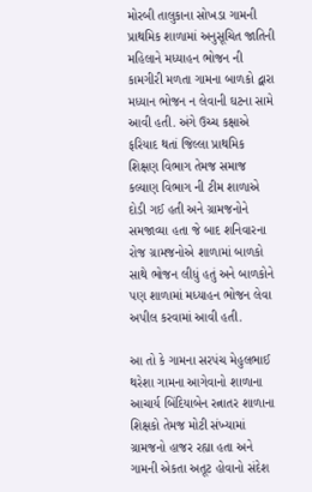મોરબી તાલુકાના સોખડા ગામની પ્રાથમિક શાળામાં અનુસૂચિત જાતિની મહિલાને મધ્યાહન ભોજન ની કામગીરી મળતા ગામના બાળકો દ્વારા મધ્યાન ભોજન ન લેવાની ઘટના સામે આવી હતી. અંગે ઉચ્ચ કક્ષાએ ફરિયાદ થતાં જિલ્લા પ્રાથમિક શિક્ષણ વિભાગ તેમજ સમાજ કલ્યાણ વિભાગ ની ટીમ શાળાએ દોડી ગઈ હતી અને ગ્રામજનોને સમજાવ્યા હતા જે બાદ શનિવારના રોજ ગ્રામજનોએ શાળામાં બાળકો સાથે ભોજન લીધું હતું અને બાળકોને પણ શાળામાં મધ્યાહન ભોજન લેવા અપીલ કરવામાં આવી હતી.

આ તો કે ગામના સરપંચ મેહુલભાઈ થરેશા ગામના આગેવાનો શાળાના આચાર્ય બિંદિયાબેન રત્નાતર શાળાના શિક્ષકો તેમજ મોટી સંખ્યામાં ગ્રામજનો હાજર રહ્યા હતા અને ગામની એકતા અતૂટ હોવાનો સંદેશ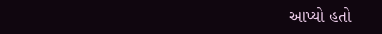આપ્યો હતો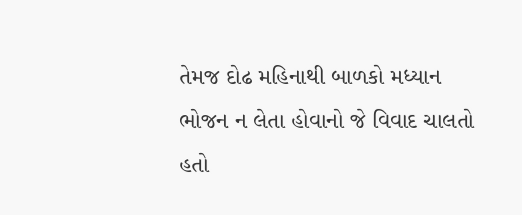તેમજ દોઢ મહિનાથી બાળકો મધ્યાન ભોજન ન લેતા હોવાનો જે વિવાદ ચાલતો હતો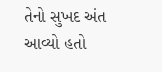તેનો સુખદ અંત આવ્યો હતો